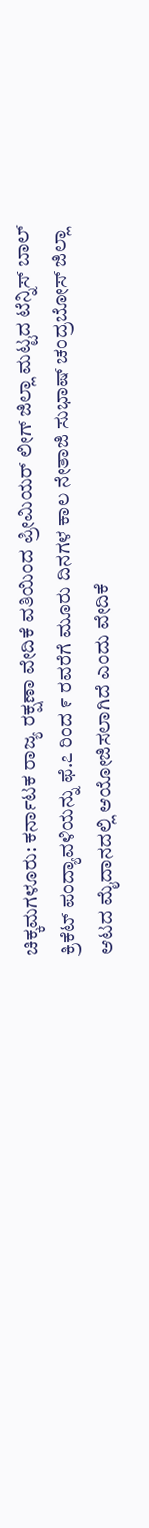ಚಿಕ್ಕಮಗಳೂರು: ಕರ್ನಾಟಕ ರಾಜ್ಯ ರಕ್ಷಣಾ ವೇದಿಕೆ ವತಿಯಿಂದ ಪ್ರೀಮಿಯರ್ ಲೀಗ್ ಜಿಲ್ಲಾ ಮಟ್ಟದ ಟೆನ್ನಿಸ್ ಬಾಲ್ ಕ್ರಿಕೆಟ್ ಪಂದ್ಯಾವಳಿಯನ್ನು ಫೆ.೭ ರಿಂದ ೯ ರವರೆಗೆ ಮೂರು ದಿನಗಳ ಕಾಲ ನೇತಾಜಿ ಸುಭಾಷ್ ಚಂದ್ರಬೋಸ್ ಜಿಲ್ಲಾ ಆಟದ ಮೈದಾನದಲ್ಲಿ ಆಯೋಜಿಸಲಾಗಿದೆ ಎಂದು ವೇದಿಕೆ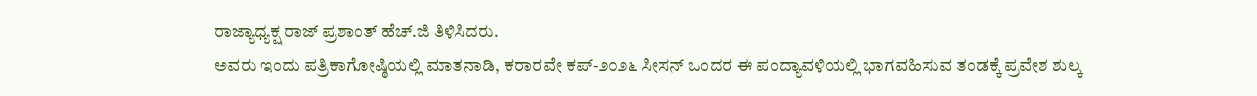ರಾಜ್ಯಾಧ್ಯಕ್ಷ ರಾಜ್ ಪ್ರಶಾಂತ್ ಹೆಚ್.ಜಿ ತಿಳಿಸಿದರು.
ಅವರು ಇಂದು ಪತ್ರಿಕಾಗೋಷ್ಠಿಯಲ್ಲಿ ಮಾತನಾಡಿ, ಕರಾರವೇ ಕಪ್-೨೦೨೬ ಸೀಸನ್ ಒಂದರ ಈ ಪಂದ್ಯಾವಳಿಯಲ್ಲಿ ಭಾಗವಹಿಸುವ ತಂಡಕ್ಕೆ ಪ್ರವೇಶ ಶುಲ್ಕ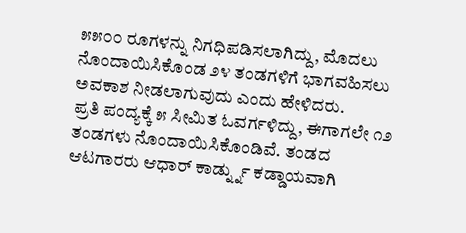೫೫೦೦ ರೂಗಳನ್ನು ನಿಗಧಿಪಡಿಸಲಾಗಿದ್ದು, ಮೊದಲು ನೊಂದಾಯಿಸಿಕೊಂಡ ೨೪ ತಂಡಗಳಿಗೆ ಭಾಗವಹಿಸಲು ಅವಕಾಶ ನೀಡಲಾಗುವುದು ಎಂದು ಹೇಳಿದರು.
ಪ್ರತಿ ಪಂದ್ಯಕ್ಕೆ ೫ ಸೀಮಿತ ಓವರ್ಗಳಿದ್ದು, ಈಗಾಗಲೇ ೧೨ ತಂಡಗಳು ನೊಂದಾಯಿಸಿಕೊಂಡಿವೆ. ತಂಡದ ಆಟಗಾರರು ಆಧಾರ್ ಕಾರ್ಡ್ನ್ನು ಕಡ್ಡಾಯವಾಗಿ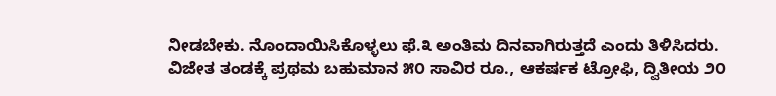ನೀಡಬೇಕು. ನೊಂದಾಯಿಸಿಕೊಳ್ಳಲು ಫೆ.೩ ಅಂತಿಮ ದಿನವಾಗಿರುತ್ತದೆ ಎಂದು ತಿಳಿಸಿದರು.
ವಿಜೇತ ತಂಡಕ್ಕೆ ಪ್ರಥಮ ಬಹುಮಾನ ೫೦ ಸಾವಿರ ರೂ., ಆಕರ್ಷಕ ಟ್ರೋಫಿ, ದ್ವಿತೀಯ ೨೦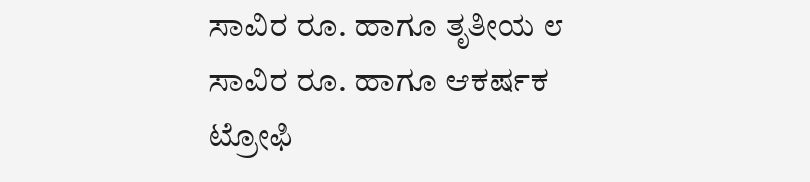ಸಾವಿರ ರೂ. ಹಾಗೂ ತೃತೀಯ ೮ ಸಾವಿರ ರೂ. ಹಾಗೂ ಆಕರ್ಷಕ ಟ್ರೋಫಿ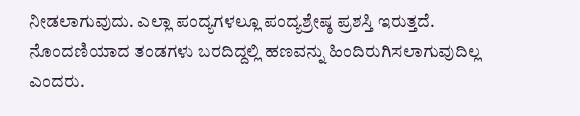ನೀಡಲಾಗುವುದು. ಎಲ್ಲಾ ಪಂದ್ಯಗಳಲ್ಲೂ ಪಂದ್ಯಶ್ರೇಷ್ಠ ಪ್ರಶಸ್ತಿ ಇರುತ್ತದೆ. ನೊಂದಣಿಯಾದ ತಂಡಗಳು ಬರದಿದ್ದಲ್ಲಿ ಹಣವನ್ನು ಹಿಂದಿರುಗಿಸಲಾಗುವುದಿಲ್ಲ ಎಂದರು.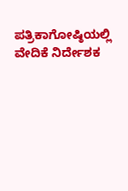ಪತ್ರಿಕಾಗೋಷ್ಠಿಯಲ್ಲಿ ವೇದಿಕೆ ನಿರ್ದೇಶಕ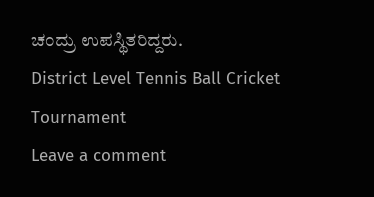ಚಂದ್ರು ಉಪಸ್ಥಿತರಿದ್ದರು.
District Level Tennis Ball Cricket Tournament
Leave a comment